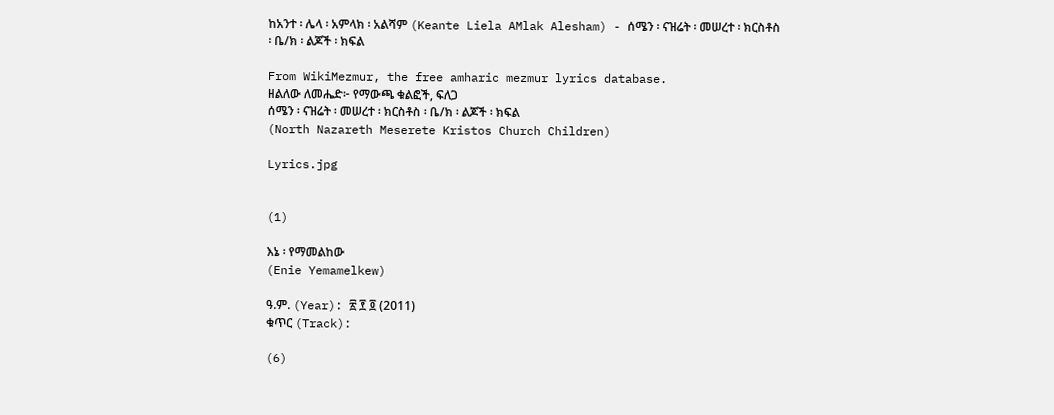ከአንተ ፡ ሌላ ፡ አምላክ ፡ አልሻም (Keante Liela AMlak Alesham) - ሰሜን ፡ ናዝሬት ፡ መሠረተ ፡ ክርስቶስ ፡ ቤ/ክ ፡ ልጆች ፡ ክፍል

From WikiMezmur, the free amharic mezmur lyrics database.
ዘልለው ለመሔድ፦ የማውጫ ቁልፎች, ፍለጋ
ሰሜን ፡ ናዝሬት ፡ መሠረተ ፡ ክርስቶስ ፡ ቤ/ክ ፡ ልጆች ፡ ክፍል
(North Nazareth Meserete Kristos Church Children)

Lyrics.jpg


(1)

እኔ ፡ የማመልከው
(Enie Yemamelkew)

ዓ.ም. (Year): ፳ ፻ ፬ (2011)
ቁጥር (Track):

(6)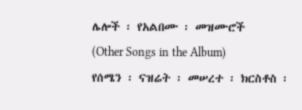ሌሎች ፡ የአልበሙ ፡ መዝሙሮች
(Other Songs in the Album)
የሰሜን ፡ ናዝሬት ፡ መሠረተ ፡ ክርስቶስ ፡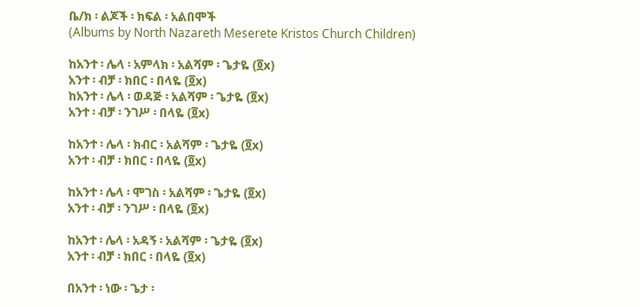ቤ/ክ ፡ ልጆች ፡ ክፍል ፡ አልበሞች
(Albums by North Nazareth Meserete Kristos Church Children)

ከአንተ ፡ ሌላ ፡ አምላክ ፡ አልሻም ፡ ጌታዬ (፬x)
አንተ ፡ ብቻ ፡ ክበር ፡ በላዬ (፬x)
ከአንተ ፡ ሌላ ፡ ወዳጅ ፡ አልሻም ፡ ጌታዬ (፬x)
አንተ ፡ ብቻ ፡ ንገሥ ፡ በላዬ (፬x)

ከአንተ ፡ ሌላ ፡ ክብር ፡ አልሻም ፡ ጌታዬ (፬x)
አንተ ፡ ብቻ ፡ ክበር ፡ በላዬ (፬x)

ከአንተ ፡ ሌላ ፡ ሞገስ ፡ አልሻም ፡ ጌታዬ (፬x)
አንተ ፡ ብቻ ፡ ንገሥ ፡ በላዬ (፬x)

ከአንተ ፡ ሌላ ፡ አዳኝ ፡ አልሻም ፡ ጌታዬ (፬x)
አንተ ፡ ብቻ ፡ ክበር ፡ በላዬ (፬x)

በአንተ ፡ ነው ፡ ጌታ ፡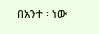በአንተ ፡ ነው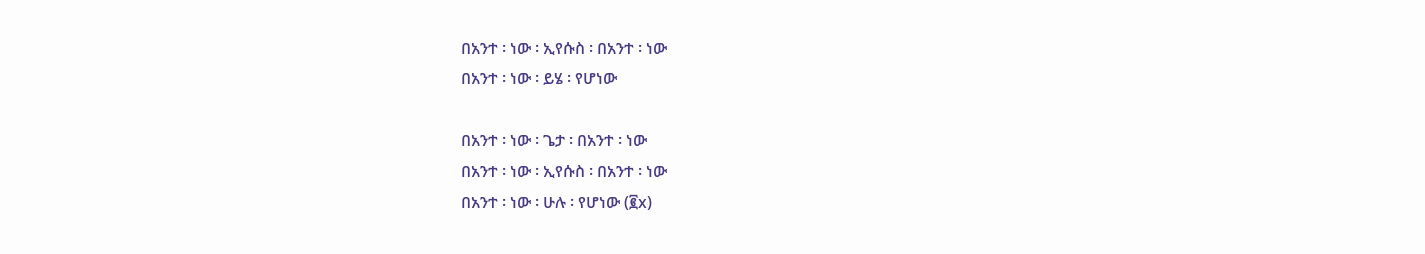በአንተ ፡ ነው ፡ ኢየሱስ ፡ በአንተ ፡ ነው
በአንተ ፡ ነው ፡ ይሄ ፡ የሆነው

በአንተ ፡ ነው ፡ ጌታ ፡ በአንተ ፡ ነው
በአንተ ፡ ነው ፡ ኢየሱስ ፡ በአንተ ፡ ነው
በአንተ ፡ ነው ፡ ሁሉ ፡ የሆነው (፪x)